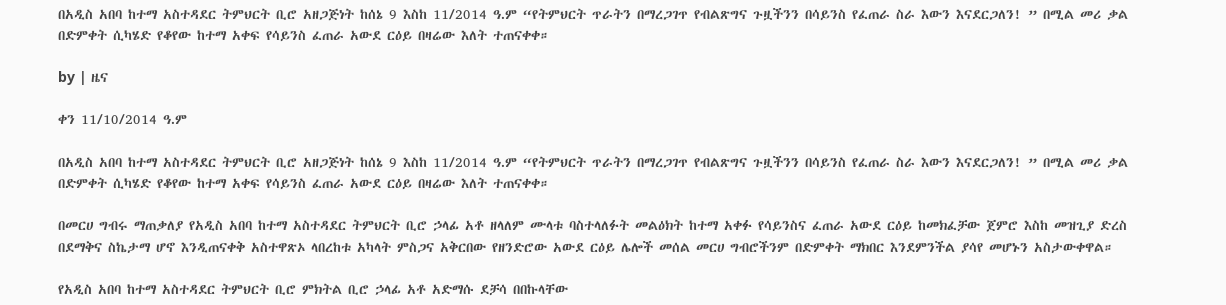በአዲስ አበባ ከተማ አስተዳደር ትምህርት ቢሮ አዘጋጅነት ከሰኔ 9 እስከ 11/2014 ዓ.ም “የትምህርት ጥራትን በማረጋገጥ የብልጽግና ጉዟችንን በሳይንስ የፈጠራ ስራ እውን እናደርጋለን! ” በሚል መሪ ቃል በድምቀት ሲካሄድ የቆየው ከተማ አቀፍ የሳይንስ ፈጠራ አውደ ርዕይ በዛሬው እለት ተጠናቀቀ።

by | ዜና

ቀን 11/10/2014 ዓ.ም

በአዲስ አበባ ከተማ አስተዳደር ትምህርት ቢሮ አዘጋጅነት ከሰኔ 9 እስከ 11/2014 ዓ.ም “የትምህርት ጥራትን በማረጋገጥ የብልጽግና ጉዟችንን በሳይንስ የፈጠራ ስራ እውን እናደርጋለን! ” በሚል መሪ ቃል በድምቀት ሲካሄድ የቆየው ከተማ አቀፍ የሳይንስ ፈጠራ አውደ ርዕይ በዛሬው እለት ተጠናቀቀ።

በመርሀ ግብሩ ማጠቃለያ የአዲስ አበባ ከተማ አስተዳደር ትምህርት ቢሮ ኃላፊ አቶ ዘላለም ሙላቱ ባስተላለፉት መልዕክት ከተማ አቀፉ የሳይንስና ፈጠራ አውደ ርዕይ ከመክፈቻው ጀምሮ እስከ መዝጊያ ድረስ በደማቅና ስኬታማ ሆኖ እንዲጠናቀቅ አስተዋጽኦ ላበረከቱ አካላት ምስጋና አቅርበው የዘንድሮው አውደ ርዕይ ሌሎች መሰል መርሀ ግብሮችንም በድምቀት ማክበር እንደምንችል ያሳየ መሆኑን አስታውቀዋል።

የአዲስ አበባ ከተማ አስተዳደር ትምህርት ቢሮ ምክትል ቢሮ ኃላፊ አቶ አድማሱ ደቻሳ በበኩላቸው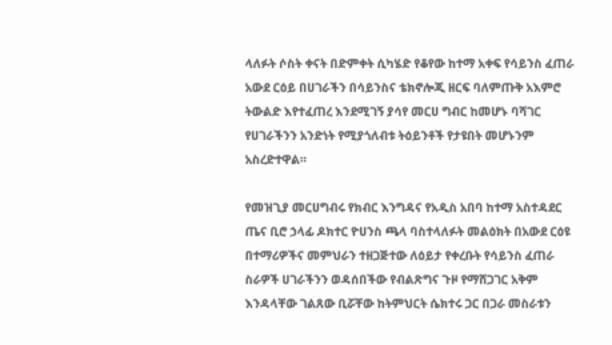ላለፉት ሶስት ቀናት በድምቀት ሲካሄድ የቆየው ከተማ አቀፍ የሳይንስ ፈጠራ አውደ ርዕይ በሀገራችን በሳይንስና ቴክኖሎጂ ዘርፍ ባለምጡቅ አእምሮ ትውልድ እየተፈጠረ እንደሚገኝ ያሳየ መርሀ ግብር ከመሆኑ ባሻገር የሀገራችንን አንድነት የሚያጎለብቱ ትዕይንቶች የታዩበት መሆኑንም አስረድተዋል።

የመዝጊያ መርሀግብሩ የክብር እንግዳና የአዲስ አበባ ከተማ አስተዳደር ጤና ቢሮ ኃላፊ ዶክተር ዮሀንስ ጫላ ባስተላለፉት መልዕክት በአውደ ርዕዩ በተማሪዎችና መምህራን ተዘጋጅተው ለዕይታ የቀረቡት የሳይንስ ፈጠራ ስራዎች ሀገራችንን ወዳሰበችው የብልጽግና ጉዞ የማሸጋገር አቅም እንዳላቸው ገልጸው ቢሯቸው ከትምህርት ሴክተሩ ጋር በጋራ መስራቱን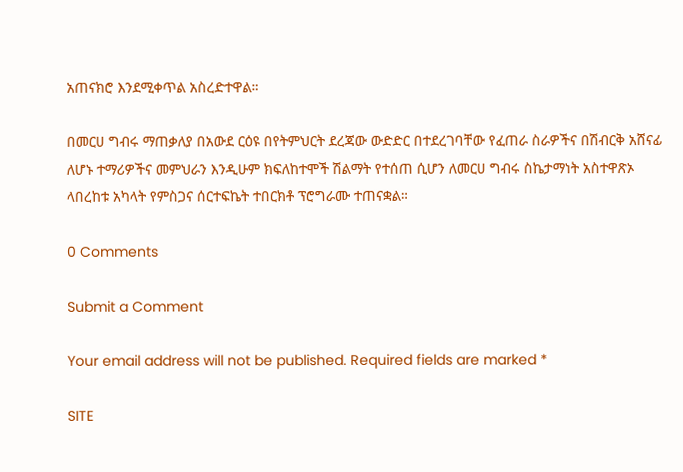አጠናክሮ እንደሚቀጥል አስረድተዋል።

በመርሀ ግብሩ ማጠቃለያ በአውደ ርዕዩ በየትምህርት ደረጃው ውድድር በተደረገባቸው የፈጠራ ስራዎችና በሽብርቅ አሸናፊ ለሆኑ ተማሪዎችና መምህራን እንዲሁም ክፍለከተሞች ሽልማት የተሰጠ ሲሆን ለመርሀ ግብሩ ስኬታማነት አስተዋጽኦ ላበረከቱ አካላት የምስጋና ሰርተፍኬት ተበርክቶ ፕሮግራሙ ተጠናቋል።

0 Comments

Submit a Comment

Your email address will not be published. Required fields are marked *

SITE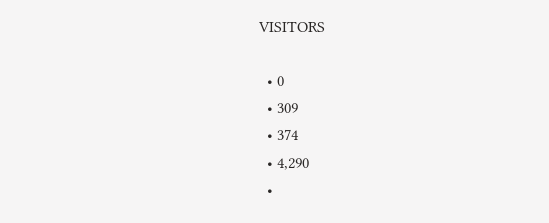VISITORS

  • 0
  • 309
  • 374
  • 4,290
  •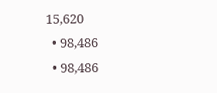15,620
  • 98,486
  • 98,486